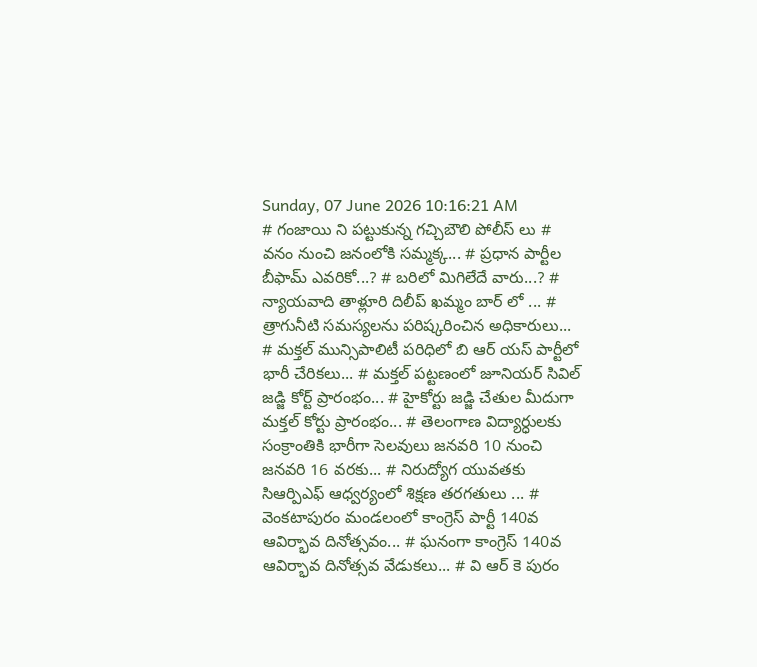Sunday, 07 June 2026 10:16:21 AM
# గంజాయి ని పట్టుకున్న గచ్చిబౌలి పోలీస్ లు # వనం నుంచి జనంలోకి సమ్మక్క... # ప్రధాన పార్టీల బీఫామ్ ఎవరికో...? # బరిలో మిగిలేదే వారు...? # న్యాయవాది తాళ్లూరి దిలీప్ ఖమ్మం బార్ లో ... # త్రాగునీటి సమస్యలను పరిష్కరించిన అధికారులు... # మక్తల్ మున్సిపాలిటీ పరిధిలో బి ఆర్ యస్ పార్టీలో భారీ చేరికలు... # మక్తల్ పట్టణంలో జూనియర్ సివిల్ జడ్జి కోర్ట్ ప్రారంభం... # హైకోర్టు జడ్జి చేతుల మీదుగా మక్తల్ కోర్టు ప్రారంభం... # తెలంగాణ విద్యార్ధులకు సంక్రాంతికి భారీగా సెలవులు జనవరి 10 నుంచి జనవరి 16 వరకు... # నిరుద్యోగ యువతకు సిఆర్పిఎఫ్ ఆధ్వర్యంలో శిక్షణ తరగతులు ... # వెంకటాపురం మండలంలో కాంగ్రెస్ పార్టీ 140వ ఆవిర్భావ దినోత్సవం... # ఘనంగా కాంగ్రెస్ 140వ ఆవిర్భావ దినోత్సవ వేడుకలు... # వి ఆర్ కె పురం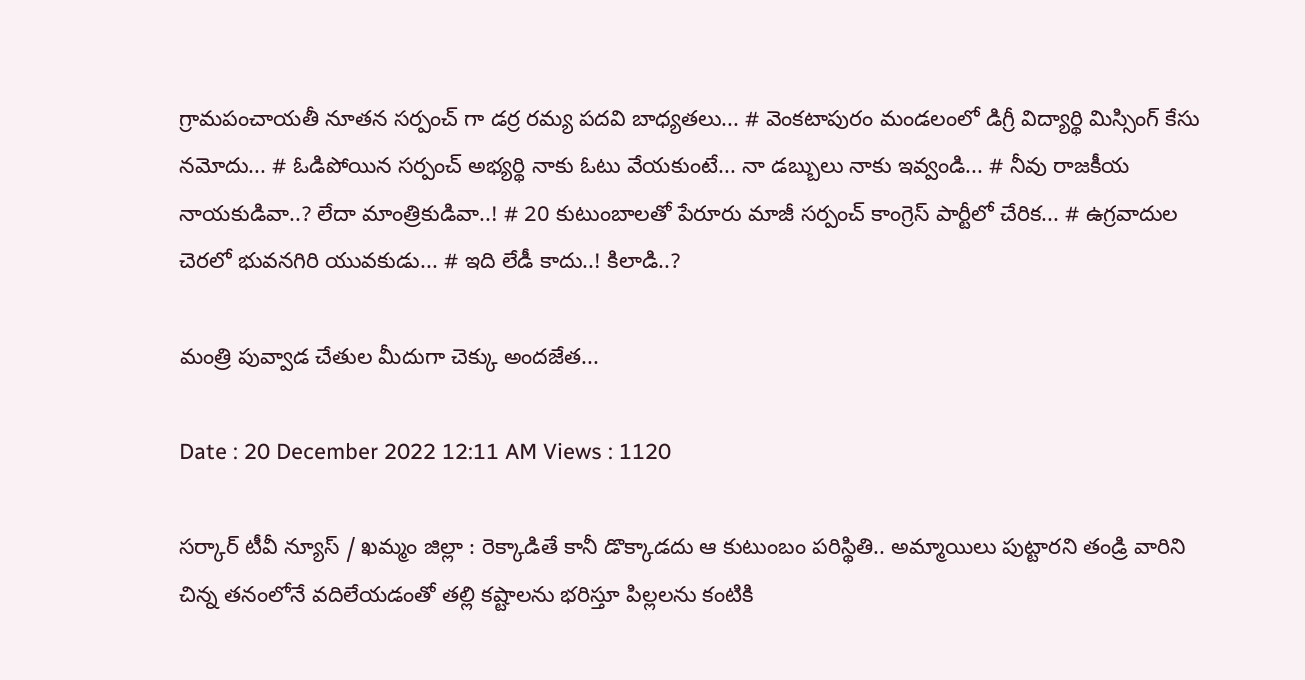గ్రామపంచాయతీ నూతన సర్పంచ్ గా డర్ర రమ్య పదవి బాధ్యతలు... # వెంకటాపురం మండలంలో డిగ్రీ విద్యార్థి మిస్సింగ్ కేసు నమోదు... # ఓడిపోయిన సర్పంచ్ అభ్యర్థి నాకు ఓటు వేయకుంటే... నా డబ్బులు నాకు ఇవ్వండి... # నీవు రాజకీయ నాయకుడివా..? లేదా మాంత్రికుడివా..! # 20 కుటుంబాలతో పేరూరు మాజీ సర్పంచ్ కాంగ్రెస్ పార్టీలో చేరిక... # ఉగ్రవాదుల చెరలో భువనగిరి యువకుడు... # ఇది లేడీ కాదు..! కిలాడి..?

మంత్రి పువ్వాడ చేతుల మీదుగా చెక్కు అందజేత...

Date : 20 December 2022 12:11 AM Views : 1120

సర్కార్ టీవీ న్యూస్ / ఖమ్మం జిల్లా : రెక్కాడితే కానీ డొక్కాడదు ఆ కుటుంబం పరిస్థితి.. అమ్మాయిలు పుట్టారని తండ్రి వారిని చిన్న తనంలోనే వదిలేయడంతో తల్లి కష్టాలను భరిస్తూ పిల్లలను కంటికి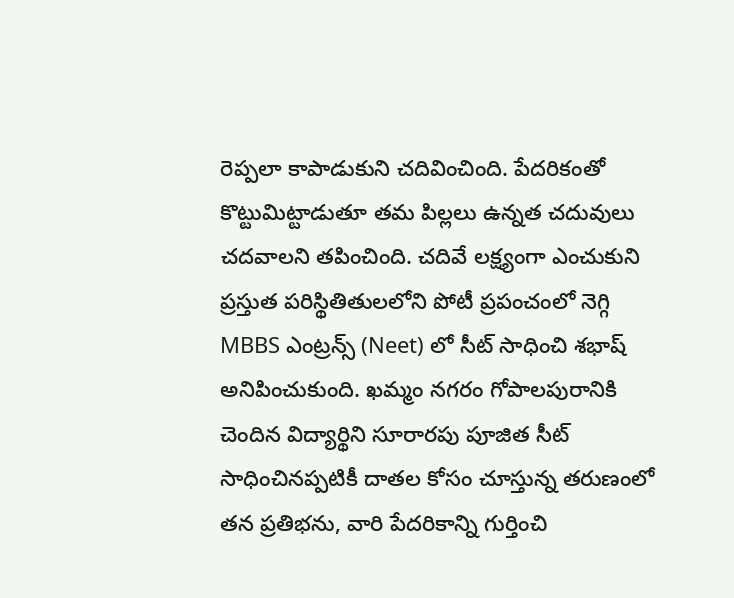రెప్పలా కాపాడుకుని చదివించింది. పేదరికంతో కొట్టుమిట్టాడుతూ తమ పిల్లలు ఉన్నత చదువులు చదవాలని తపించింది. చదివే లక్ష్యంగా ఎంచుకుని ప్రస్తుత పరిస్థితితులలోని పోటీ ప్రపంచంలో నెగ్గి MBBS ఎంట్రన్స్ (Neet) లో సీట్ సాధించి శభాష్ అనిపించుకుంది. ఖమ్మం నగరం గోపాలపురానికి చెందిన విద్యార్థిని సూరారపు పూజిత సీట్ సాధించినప్పటికీ దాతల కోసం చూస్తున్న తరుణంలో తన ప్రతిభను, వారి పేదరికాన్ని గుర్తించి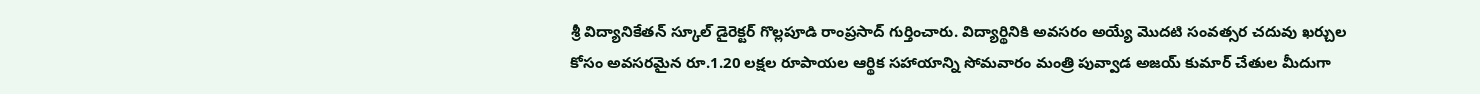శ్రీ విద్యానికేతన్ స్కూల్ డైరెక్టర్ గొల్లపూడి రాంప్రసాద్ గుర్తించారు. విద్యార్థినికి అవసరం అయ్యే మొదటి సంవత్సర చదువు ఖర్చుల కోసం అవసరమైన రూ.1.20 లక్షల రూపాయల ఆర్థిక సహాయాన్ని సోమవారం మంత్రి పువ్వాడ అజయ్ కుమార్ చేతుల మీదుగా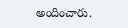అందించారు.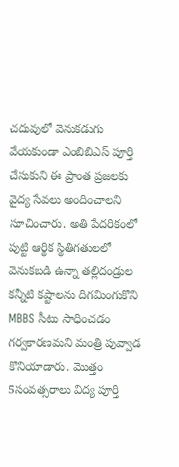చదువులో వెనుకడుగు వేయకుండా ఎంబిబిఎస్ పూర్తి చేసుకుని ఈ ప్రాంత ప్రజలకు వైద్య సేవలు అందించాలని సూచించారు. అతి పేదరికంలో పుట్టి ఆర్థిక స్థితిగతులలో వెనుకబడి ఉన్నా తల్లిదండ్రుల కన్నీటి కష్టాలను దిగమింగుకొని MBBS సీటు సాధించడం గర్వకారణమని మంత్రి పువ్వాడ కొనియాడారు. మొత్తం 5సంవత్సరాలు విద్య పూర్తి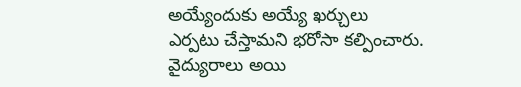అయ్యేందుకు అయ్యే ఖర్చులు ఎర్పటు చేస్తామని భరోసా కల్పించారు. వైద్యురాలు అయి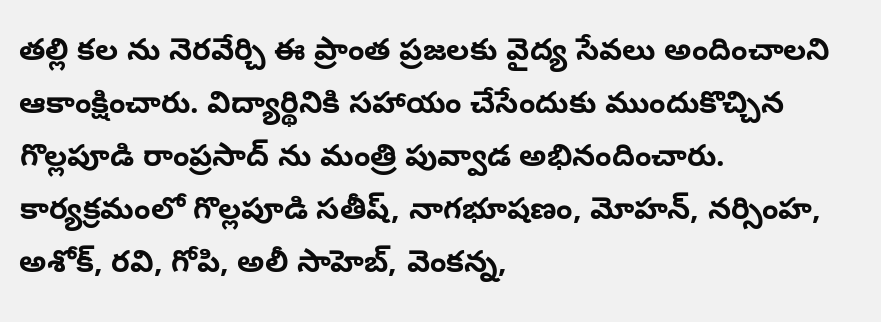తల్లి కల ను నెరవేర్చి ఈ ప్రాంత ప్రజలకు వైద్య సేవలు అందించాలని ఆకాంక్షించారు. విద్యార్థినికి సహాయం చేసేందుకు ముందుకొచ్చిన గొల్లపూడి రాంప్రసాద్ ను మంత్రి పువ్వాడ అభినందించారు. కార్యక్రమంలో గొల్లపూడి సతీష్, నాగభూషణం, మోహన్, నర్సింహ, అశోక్, రవి, గోపి, అలీ సాహెబ్, వెంకన్న,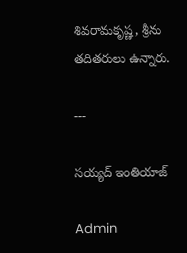శివరామకృష్ణ, శ్రీను తదితరులు ఉన్నారు.

---

సయ్యద్ ఇంతియాజ్

Admin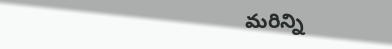మరిన్ని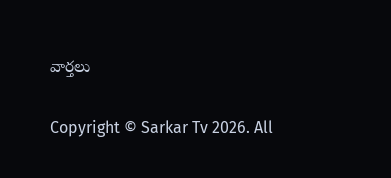వార్తలు

Copyright © Sarkar Tv 2026. All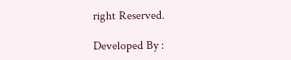right Reserved.

Developed By :